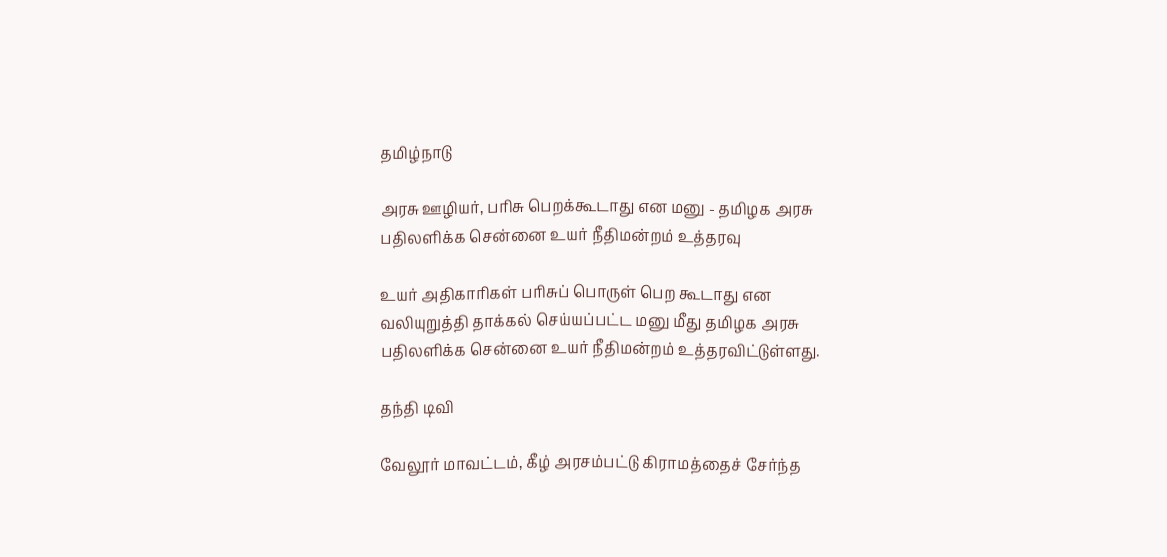தமிழ்நாடு

அரசு ஊழியர், பரிசு பெறக்கூடாது என மனு - தமிழக அரசு பதிலளிக்க சென்னை உயர் நீதிமன்றம் உத்தரவு

உயர் அதிகாரிகள் பரிசுப் பொருள் பெற கூடாது என வலியுறுத்தி தாக்கல் செய்யப்பட்ட மனு மீது தமிழக அரசு பதிலளிக்க சென்னை உயர் நீதிமன்றம் உத்தரவிட்டுள்ளது.

தந்தி டிவி

வேலூர் மாவட்டம், கீழ் அரசம்பட்டு கிராமத்தைச் சேர்ந்த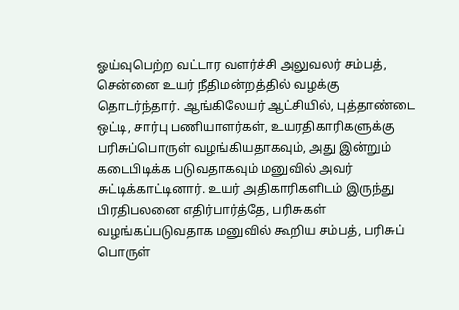ஓய்வுபெற்ற வட்டார வளர்ச்சி அலுவலர் சம்பத், சென்னை உயர் நீதிமன்றத்தில் வழக்கு தொடர்ந்தார். ஆங்கிலேயர் ஆட்சியில், புத்தாண்டை ஒட்டி, சார்பு பணியாளர்கள், உயரதிகாரிகளுக்கு பரிசுப்பொருள் வழங்கியதாகவும், அது இன்றும் கடைபிடிக்க படுவதாகவும் மனுவில் அவர் சுட்டிக்காட்டினார். உயர் அதிகாரிகளிடம் இருந்து பிரதிபலனை எதிர்பார்த்தே, பரிசுகள் வழங்கப்படுவதாக மனுவில் கூறிய சம்பத், பரிசுப் பொருள்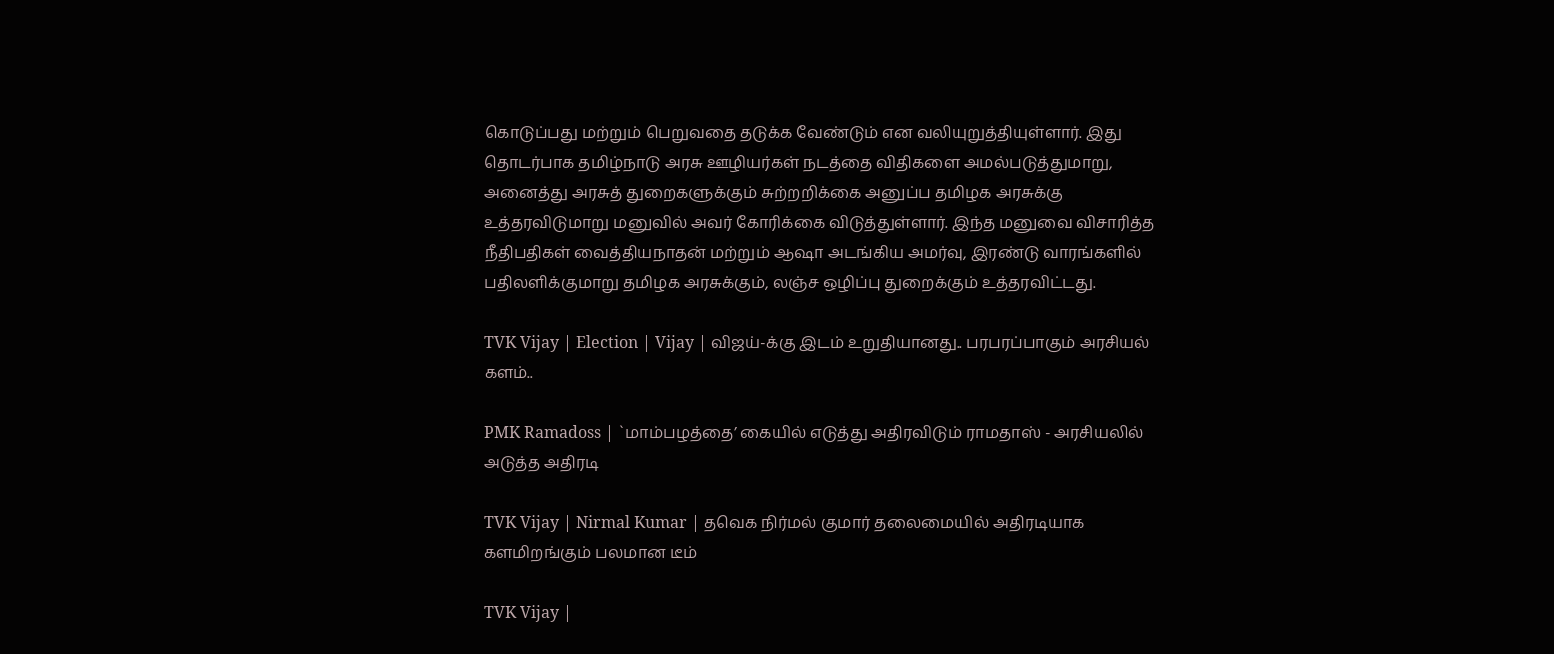கொடுப்பது மற்றும் பெறுவதை தடுக்க வேண்டும் என வலியுறுத்தியுள்ளார். இது தொடர்பாக தமிழ்நாடு அரசு ஊழியர்கள் நடத்தை விதிகளை அமல்படுத்துமாறு, அனைத்து அரசுத் துறைகளுக்கும் சுற்றறிக்கை அனுப்ப தமிழக அரசுக்கு உத்தரவிடுமாறு மனுவில் அவர் கோரிக்கை விடுத்துள்ளார். இந்த மனுவை விசாரித்த நீதிபதிகள் வைத்தியநாதன் மற்றும் ஆஷா அடங்கிய அமர்வு, இரண்டு வாரங்களில் பதிலளிக்குமாறு தமிழக அரசுக்கும், லஞ்ச ஒழிப்பு துறைக்கும் உத்தரவிட்டது.

TVK Vijay | Election | Vijay | விஜய்-க்கு இடம் உறுதியானது.. பரபரப்பாகும் அரசியல் களம்..

PMK Ramadoss | `மாம்பழத்தை’ கையில் எடுத்து அதிரவிடும் ராமதாஸ் - அரசியலில் அடுத்த அதிரடி

TVK Vijay | Nirmal Kumar | தவெக நிர்மல் குமார் தலைமையில் அதிரடியாக களமிறங்கும் பலமான டீம்

TVK Vijay |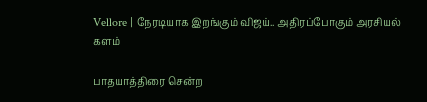Vellore | நேரடியாக இறங்கும் விஜய்.. அதிரப்போகும் அரசியல் களம்

பாதயாத்திரை சென்ற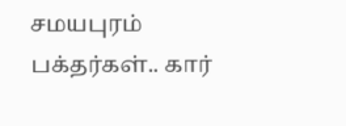சமயபுரம் பக்தர்கள்.. கார்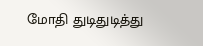மோதி துடிதுடித்து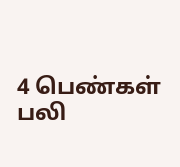4 பெண்கள் பலி